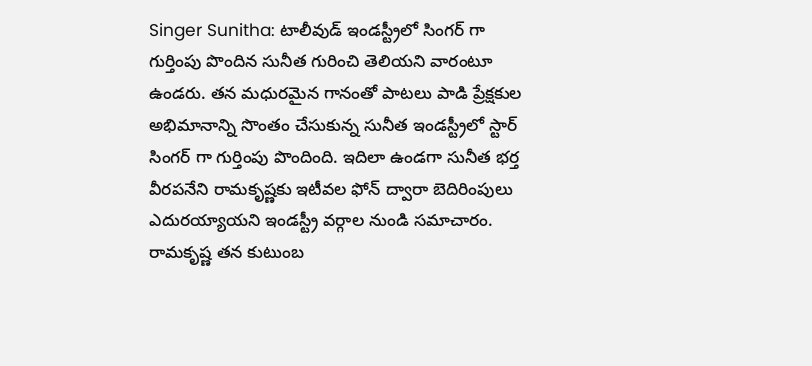Singer Sunitha: టాలీవుడ్ ఇండస్ట్రీలో సింగర్ గా గుర్తింపు పొందిన సునీత గురించి తెలియని వారంటూ ఉండరు. తన మధురమైన గానంతో పాటలు పాడి ప్రేక్షకుల అభిమానాన్ని సొంతం చేసుకున్న సునీత ఇండస్ట్రీలో స్టార్ సింగర్ గా గుర్తింపు పొందింది. ఇదిలా ఉండగా సునీత భర్త వీరపనేని రామకృష్ణకు ఇటీవల ఫోన్ ద్వారా బెదిరింపులు ఎదురయ్యాయని ఇండస్ట్రీ వర్గాల నుండి సమాచారం.
రామకృష్ణ తన కుటుంబ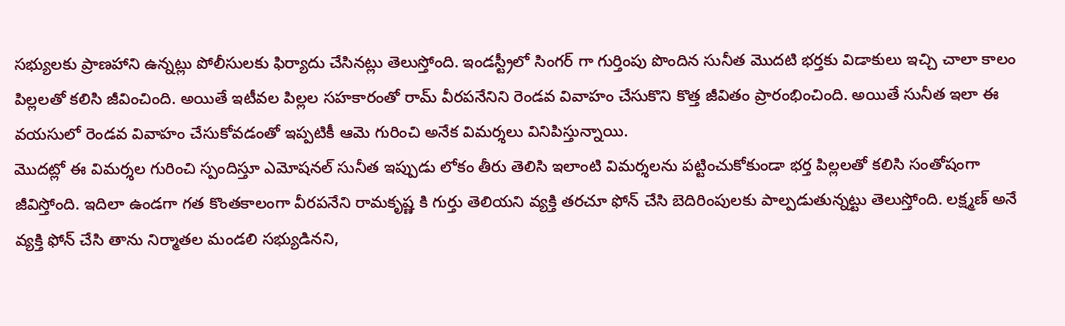సభ్యులకు ప్రాణహాని ఉన్నట్లు పోలీసులకు ఫిర్యాదు చేసినట్లు తెలుస్తోంది. ఇండస్ట్రీలో సింగర్ గా గుర్తింపు పొందిన సునీత మొదటి భర్తకు విడాకులు ఇచ్చి చాలా కాలం పిల్లలతో కలిసి జీవించింది. అయితే ఇటీవల పిల్లల సహకారంతో రామ్ వీరపనేనిని రెండవ వివాహం చేసుకొని కొత్త జీవితం ప్రారంభించింది. అయితే సునీత ఇలా ఈ వయసులో రెండవ వివాహం చేసుకోవడంతో ఇప్పటికీ ఆమె గురించి అనేక విమర్శలు వినిపిస్తున్నాయి.
మొదట్లో ఈ విమర్శల గురించి స్పందిస్తూ ఎమోషనల్ సునీత ఇప్పుడు లోకం తీరు తెలిసి ఇలాంటి విమర్శలను పట్టించుకోకుండా భర్త పిల్లలతో కలిసి సంతోషంగా జీవిస్తోంది. ఇదిలా ఉండగా గత కొంతకాలంగా వీరపనేని రామకృష్ణ కి గుర్తు తెలియని వ్యక్తి తరచూ ఫోన్ చేసి బెదిరింపులకు పాల్పడుతున్నట్టు తెలుస్తోంది. లక్ష్మణ్ అనే వ్యక్తి ఫోన్ చేసి తాను నిర్మాతల మండలి సభ్యుడినని,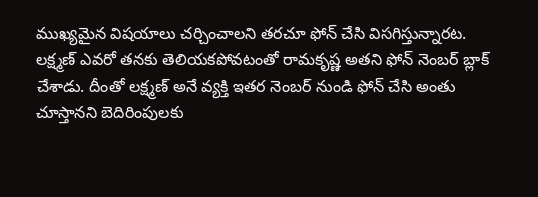ముఖ్యమైన విషయాలు చర్చించాలని తరచూ ఫోన్ చేసి విసగిస్తున్నారట.
లక్ష్మణ్ ఎవరో తనకు తెలియకపోవటంతో రామకృష్ణ అతని ఫోన్ నెంబర్ బ్లాక్ చేశాడు. దీంతో లక్ష్మణ్ అనే వ్యక్తి ఇతర నెంబర్ నుండి ఫోన్ చేసి అంతు చూస్తానని బెదిరింపులకు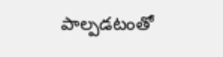పాల్పడటంతో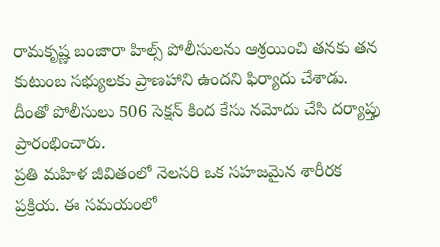రామకృష్ణ బంజారా హిల్స్ పోలీసులను ఆశ్రయించి తనకు తన కుటుంబ సభ్యులకు ప్రాణహాని ఉందని ఫిర్యాదు చేశాడు. దీంతో పోలీసులు 506 సెక్షన్ కింద కేసు నమోదు చేసి దర్యాప్తు ప్రారంభించారు.
ప్రతి మహిళ జీవితంలో నెలసరి ఒక సహజమైన శారీరక ప్రక్రియ. ఈ సమయంలో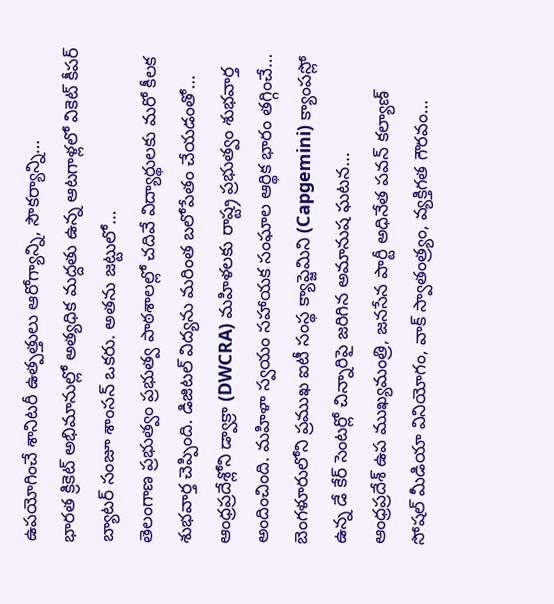ఉపయోగించే శానిటరీ ఉత్పత్తులు ఆరోగ్యాన్ని, సౌకర్యాన్ని…
భారత క్రికెట్ అభిమానుల్లో అత్యధిక మద్దతు ఉన్న ఆటగాళ్లలో వికెట్ కీపర్ బ్యాటర్ సంజూ శాంసన్ ఒకరు. అతను జట్టులో…
తెలంగాణ ప్రభుత్వం ప్రభుత్వ పాఠశాలల్లో చదివే విద్యార్థులకు మరో కీలక శుభవార్త చెప్పింది. డిజిటల్ విద్యను మరింత బలోపేతం చేయడంతో…
ఆంధ్రప్రదేశ్లోని డ్వాక్రా (DWCRA) మహిళలకు రాష్ట్ర ప్రభుత్వం శుభవార్త అందించింది. మహిళా స్వయం సహాయక సంఘాల ఆర్థిక భారం తగ్గించే…
బెంగళూరులోని ప్రముఖ ఐటీ సంస్థ క్యాప్జెమిని (Capgemini) క్యాంపస్లో ఉన్న డే కేర్ సెంటర్లో చిన్నారిపై జరిగిన అమానుష ఘటన…
ఆంధ్రప్రదేశ్ ఉప ముఖ్యమంత్రి, జనసేన పార్టీ అధినేత పవన్ కల్యాణ్ సోషల్ మీడియా వినియోగం, వాక్ స్వాతంత్ర్యం, వ్యక్తిగత గౌరవం…